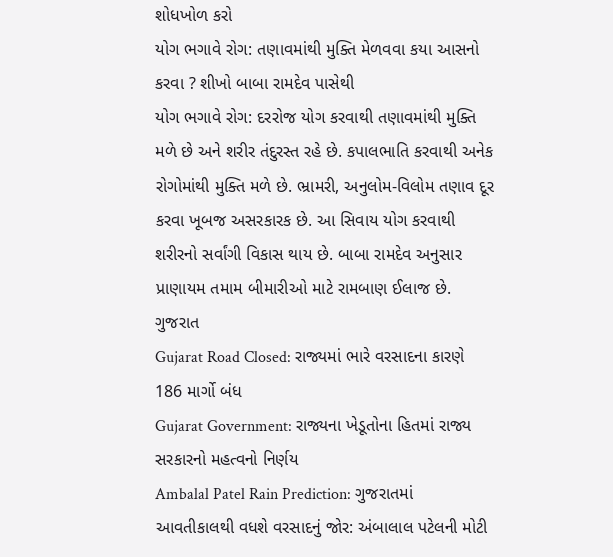શોધખોળ કરો
યોગ ભગાવે રોગ: તણાવમાંથી મુક્તિ મેળવવા કયા આસનો કરવા ? શીખો બાબા રામદેવ પાસેથી
યોગ ભગાવે રોગ: દરરોજ યોગ કરવાથી તણાવમાંથી મુક્તિ મળે છે અને શરીર તંદુરસ્ત રહે છે. કપાલભાતિ કરવાથી અનેક રોગોમાંથી મુક્તિ મળે છે. ભ્રામરી, અનુલોમ-વિલોમ તણાવ દૂર કરવા ખૂબજ અસરકારક છે. આ સિવાય યોગ કરવાથી શરીરનો સર્વાંગી વિકાસ થાય છે. બાબા રામદેવ અનુસાર પ્રાણાયમ તમામ બીમારીઓ માટે રામબાણ ઈલાજ છે.
ગુજરાત
Gujarat Road Closed: રાજ્યમાં ભારે વરસાદના કારણે 186 માર્ગો બંધ
Gujarat Government: રાજ્યના ખેડૂતોના હિતમાં રાજ્ય સરકારનો મહત્વનો નિર્ણય
Ambalal Patel Rain Prediction: ગુજરાતમાં આવતીકાલથી વધશે વરસાદનું જોર: અંબાલાલ પટેલની મોટી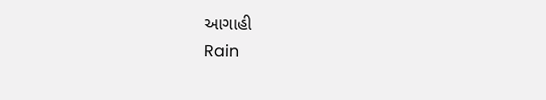આગાહી
Rain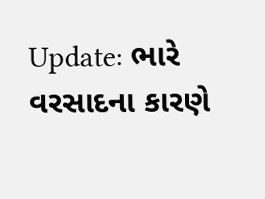Update: ભારે વરસાદના કારણે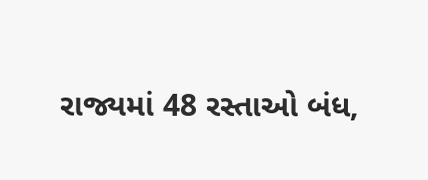રાજ્યમાં 48 રસ્તાઓ બંધ,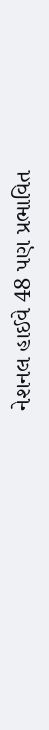નેશનલ હાઈવે 48 પણ પ્રભાવિત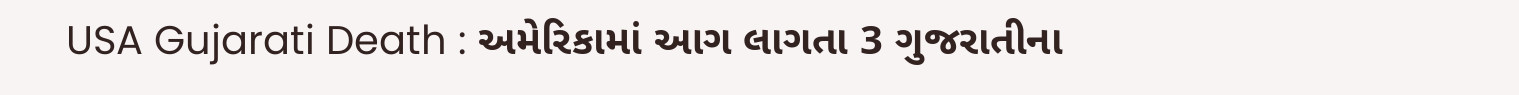USA Gujarati Death : અમેરિકામાં આગ લાગતા 3 ગુજરાતીના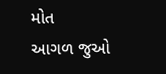મોત
આગળ જુઓ